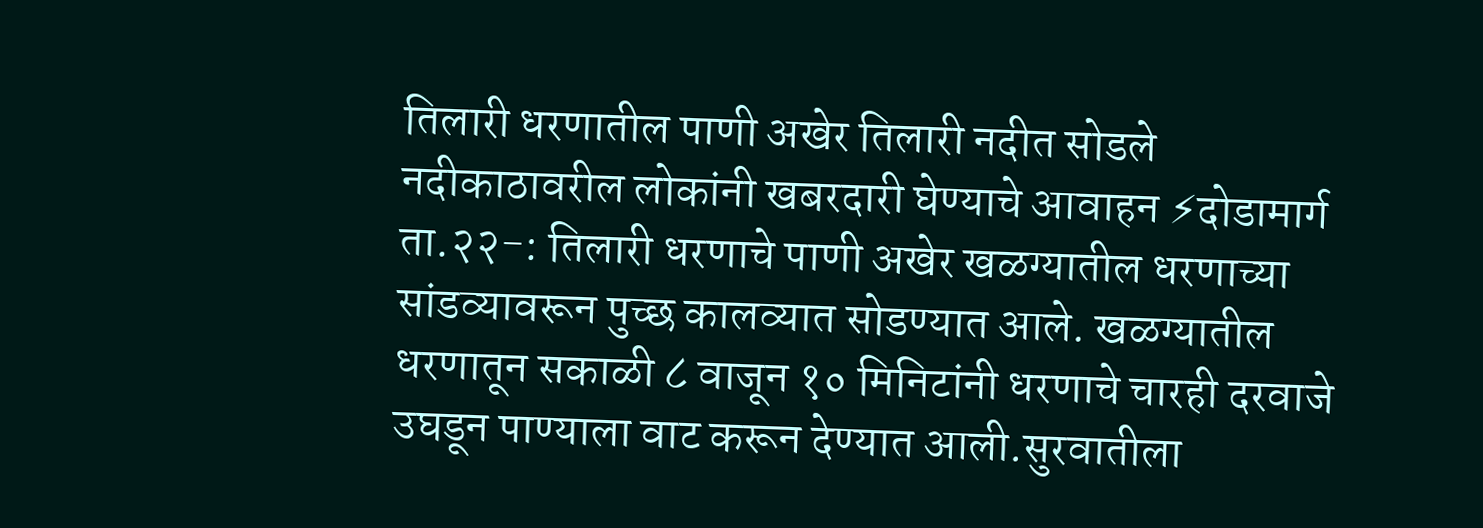तिलारी धरणातील पाणी अखेर तिलारी नदीत सोडले
नदीकाठावरील लोकांनी खबरदारी घेण्याचे आवाहन ⚡दोडामार्ग ता.२२-: तिलारी धरणाचे पाणी अखेर खळग्यातील धरणाच्या सांडव्यावरून पुच्छ कालव्यात सोडण्यात आले. खळग्यातील धरणातून सकाळी ८ वाजून १० मिनिटांनी धरणाचे चारही दरवाजे उघडून पाण्याला वाट करून देण्यात आली.सुरवातीला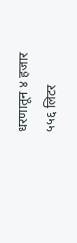धरणातून ४ हजार ५५६ लिटर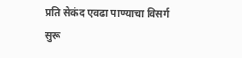प्रति सेकंद एवढा पाण्याचा विसर्ग सुरू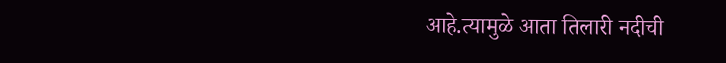आहे.त्यामुळे आता तिलारी नदीची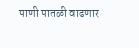पाणी पातळी वाढणार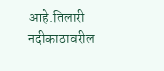आहे.तिलारी नदीकाठावरील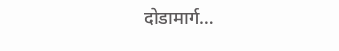दोडामार्ग…